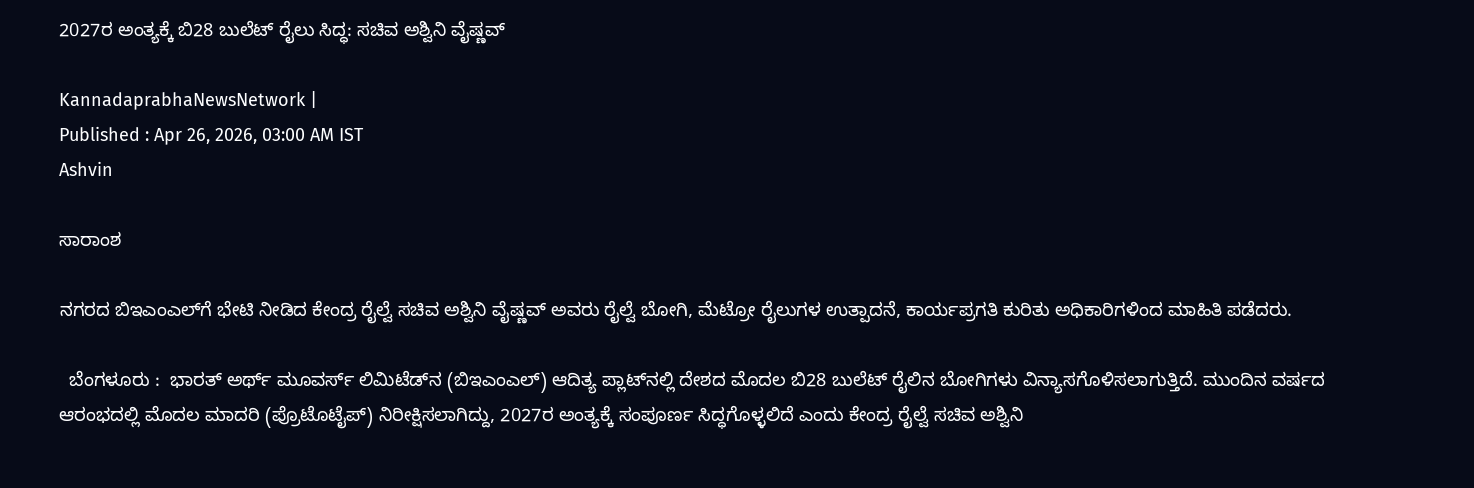2027ರ ಅಂತ್ಯಕ್ಕೆ ಬಿ28 ಬುಲೆಟ್‌ ರೈಲು ಸಿದ್ಧ: ಸಚಿವ ಅಶ್ವಿನಿ ವೈಷ್ಣವ್‌

KannadaprabhaNewsNetwork |
Published : Apr 26, 2026, 03:00 AM IST
Ashvin

ಸಾರಾಂಶ

ನಗರದ ಬಿಇಎಂಎಲ್‌ಗೆ ಭೇಟಿ ನೀಡಿದ ಕೇಂದ್ರ ರೈಲ್ವೆ ಸಚಿವ ಅಶ್ವಿನಿ ವೈಷ್ಣವ್‌ ಅವರು ರೈಲ್ವೆ ಬೋಗಿ, ಮೆಟ್ರೋ ರೈಲುಗಳ ಉತ್ಪಾದನೆ, ಕಾರ್ಯಪ್ರಗತಿ ಕುರಿತು ಅಧಿಕಾರಿಗಳಿಂದ ಮಾಹಿತಿ ಪಡೆದರು.

  ಬೆಂಗಳೂರು :  ಭಾರತ್‌ ಅರ್ಥ್‌ ಮೂವರ್ಸ್‌ ಲಿಮಿಟೆಡ್‌ನ (ಬಿಇಎಂಎಲ್‌) ಆದಿತ್ಯ ಪ್ಲಾಟ್‌ನಲ್ಲಿ ದೇಶದ ಮೊದಲ ಬಿ28 ಬುಲೆಟ್‌ ರೈಲಿನ ಬೋಗಿಗಳು ವಿನ್ಯಾಸಗೊಳಿಸಲಾಗುತ್ತಿದೆ. ಮುಂದಿನ ವರ್ಷದ ಆರಂಭದಲ್ಲಿ ಮೊದಲ ಮಾದರಿ (ಪ್ರೊಟೊಟೈಪ್‌) ನಿರೀಕ್ಷಿಸಲಾಗಿದ್ದು, 2027ರ ಅಂತ್ಯಕ್ಕೆ ಸಂಪೂರ್ಣ ಸಿದ್ಧಗೊಳ್ಳಲಿದೆ ಎಂದು ಕೇಂದ್ರ ರೈಲ್ವೆ ಸಚಿವ ಅಶ್ವಿನಿ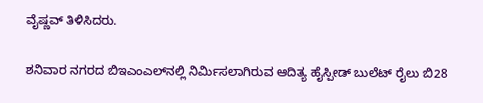ವೈಷ್ಣವ್‌ ತಿಳಿಸಿದರು.

ಶನಿವಾರ ನಗರದ ಬಿಇಎಂಎಲ್‌ನಲ್ಲಿ ನಿರ್ಮಿಸಲಾಗಿರುವ ಆದಿತ್ಯ ಹೈಸ್ಪೀಡ್‌ ಬುಲೆಟ್‌ ರೈಲು ಬಿ28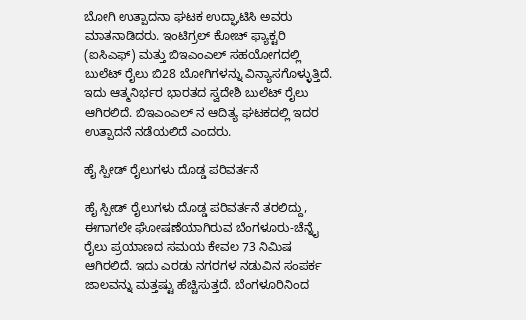ಬೋಗಿ ಉತ್ಪಾದನಾ ಘಟಕ ಉದ್ಘಾಟಿಸಿ ಅವರು ಮಾತನಾಡಿದರು. ಇಂಟಿಗ್ರಲ್ ಕೋಚ್ ಫ್ಯಾಕ್ಟರಿ (ಐಸಿಎಫ್) ಮತ್ತು ಬಿಇಎಂಎಲ್ ಸಹಯೋಗದಲ್ಲಿ ಬುಲೆಟ್ ರೈಲು ಬಿ28 ಬೋಗಿಗಳನ್ನು ವಿನ್ಯಾಸಗೊಳ್ಳುತ್ತಿದೆ. ಇದು ಆತ್ಮನಿರ್ಭರ ಭಾರತದ ಸ್ವದೇಶಿ ಬುಲೆಟ್ ರೈಲು ಆಗಿರಲಿದೆ. ಬಿಇಎಂಎಲ್ ನ ಆದಿತ್ಯ ಘಟಕದಲ್ಲಿ ಇದರ ಉತ್ಪಾದನೆ ನಡೆಯಲಿದೆ ಎಂದರು.

ಹೈ ಸ್ಪೀಡ್ ರೈಲುಗಳು ದೊಡ್ಡ ಪರಿವರ್ತನೆ

ಹೈ ಸ್ಪೀಡ್ ರೈಲುಗಳು ದೊಡ್ಡ ಪರಿವರ್ತನೆ ತರಲಿದ್ದು, ಈಗಾಗಲೇ ಘೋಷಣೆಯಾಗಿರುವ ಬೆಂಗಳೂರು-ಚೆನ್ನೈ ರೈಲು ಪ್ರಯಾಣದ ಸಮಯ ಕೇವಲ 73 ನಿಮಿಷ ಆಗಿರಲಿದೆ. ಇದು ಎರಡು ನಗರಗಳ ನಡುವಿನ ಸಂಪರ್ಕ ಜಾಲವನ್ನು ಮತ್ತಷ್ಟು ಹೆಚ್ಚಿಸುತ್ತದೆ. ಬೆಂಗಳೂರಿನಿಂದ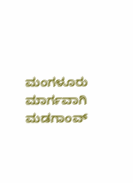ಮಂಗಳೂರು ಮಾರ್ಗವಾಗಿ ಮಡಗಾಂವ್‌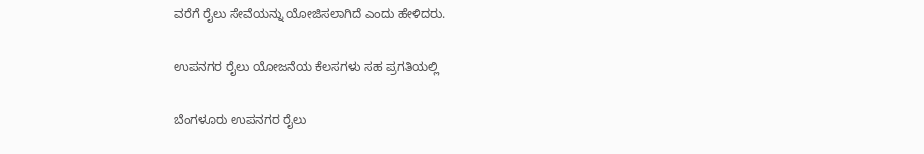ವರೆಗೆ ರೈಲು ಸೇವೆಯನ್ನು ಯೋಜಿಸಲಾಗಿದೆ ಎಂದು ಹೇಳಿದರು.

ಉಪನಗರ ರೈಲು ಯೋಜನೆಯ ಕೆಲಸಗಳು ಸಹ ಪ್ರಗತಿಯಲ್ಲಿ

ಬೆಂಗಳೂರು ಉಪನಗರ ರೈಲು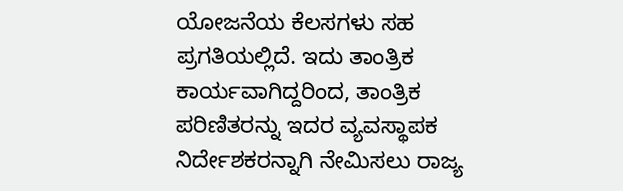ಯೋಜನೆಯ ಕೆಲಸಗಳು ಸಹ ಪ್ರಗತಿಯಲ್ಲಿದೆ. ಇದು ತಾಂತ್ರಿಕ ಕಾರ್ಯವಾಗಿದ್ದರಿಂದ, ತಾಂತ್ರಿಕ ಪರಿಣಿತರನ್ನು ಇದರ ವ್ಯವಸ್ಥಾಪಕ ನಿರ್ದೇಶಕರನ್ನಾಗಿ ನೇಮಿಸಲು ರಾಜ್ಯ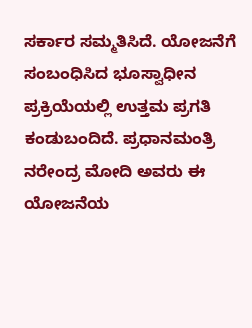ಸರ್ಕಾರ ಸಮ್ಮತಿಸಿದೆ. ಯೋಜನೆಗೆ ಸಂಬಂಧಿಸಿದ ಭೂಸ್ವಾಧೀನ ಪ್ರಕ್ರಿಯೆಯಲ್ಲಿ ಉತ್ತಮ ಪ್ರಗತಿ ಕಂಡುಬಂದಿದೆ. ಪ್ರಧಾನಮಂತ್ರಿ ನರೇಂದ್ರ ಮೋದಿ ಅವರು ಈ ಯೋಜನೆಯ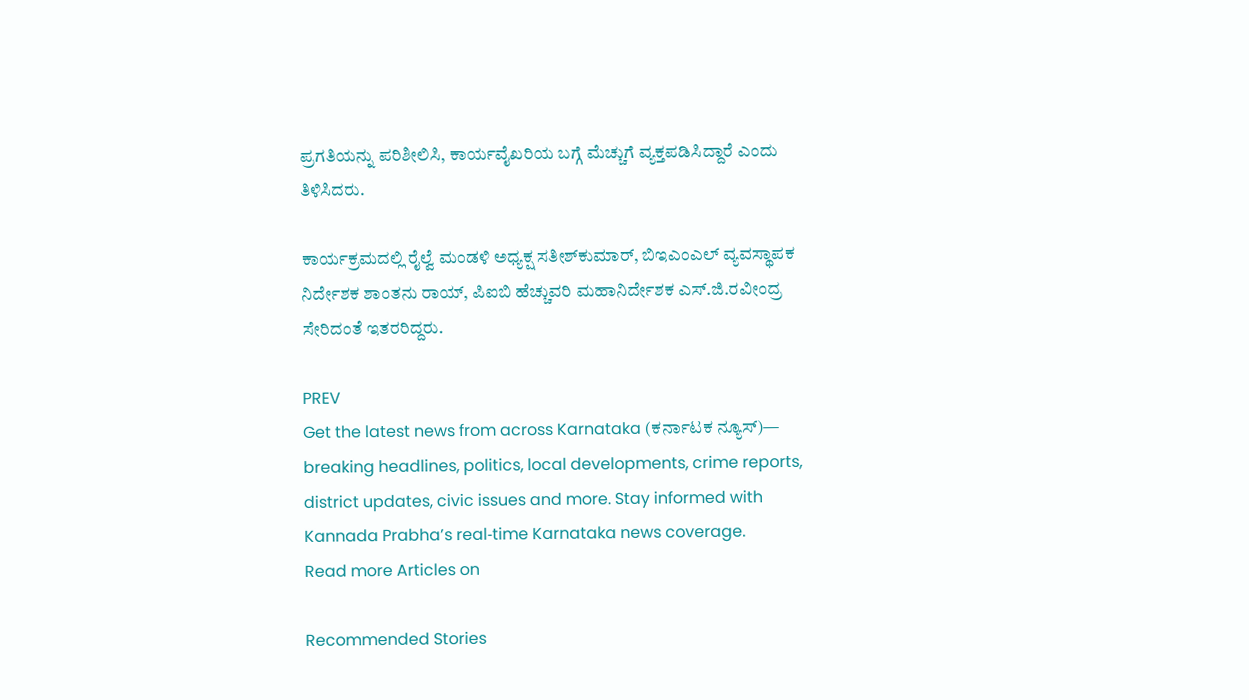ಪ್ರಗತಿಯನ್ನು ಪರಿಶೀಲಿಸಿ, ಕಾರ್ಯವೈಖರಿಯ ಬಗ್ಗೆ ಮೆಚ್ಚುಗೆ ವ್ಯಕ್ತಪಡಿಸಿದ್ದಾರೆ ಎಂದು ತಿಳಿಸಿದರು.

ಕಾರ್ಯಕ್ರಮದಲ್ಲಿ ರೈಲ್ವೆ ಮಂಡಳಿ ಅಧ್ಯಕ್ಷ ಸತೀಶ್‌ಕುಮಾರ್‌, ಬಿಇಎಂಎಲ್‌ ವ್ಯವಸ್ಥಾಪಕ ನಿರ್ದೇಶಕ ಶಾಂತನು ರಾಯ್‌, ಪಿಐಬಿ ಹೆಚ್ಚುವರಿ ಮಹಾನಿರ್ದೇಶಕ ಎಸ್‌.ಜಿ.ರವೀಂದ್ರ ಸೇರಿದಂತೆ ಇತರರಿದ್ದರು.

PREV
Get the latest news from across Karnataka (ಕರ್ನಾಟಕ ನ್ಯೂಸ್)— breaking headlines, politics, local developments, crime reports, district updates, civic issues and more. Stay informed with Kannada Prabha’s real‑time Karnataka news coverage.
Read more Articles on

Recommended Stories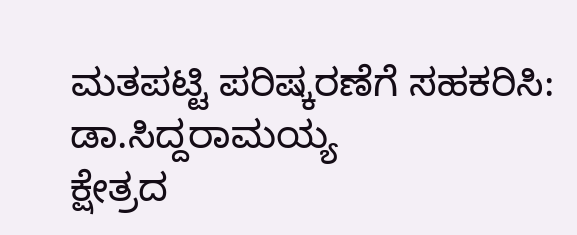ಮತಪಟ್ಟಿ ಪರಿಷ್ಕರಣೆಗೆ ಸಹಕರಿಸಿ: ಡಾ.ಸಿದ್ದರಾಮಯ್ಯ
ಕ್ಷೇತ್ರದ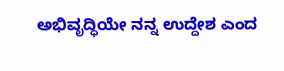ಅಭಿವೃದ್ಧಿಯೇ ನನ್ನ ಉದ್ದೇಶ ಎಂದ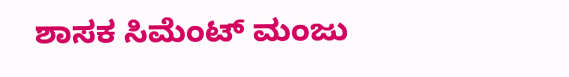ಶಾಸಕ ಸಿಮೆಂಟ್ ಮಂಜು